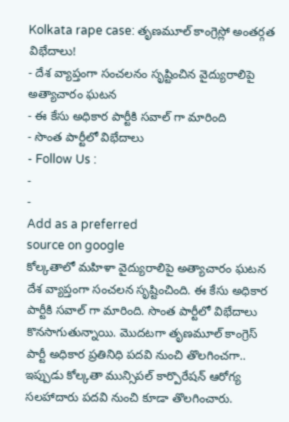Kolkata rape case: తృణమూల్ కాంగ్రెస్లో అంతర్గత విభేదాలు!
- దేశ వ్యాప్తంగా సంచలనం సృష్టించిన వైద్యురాలిపై అత్యాచారం ఘటన
- ఈ కేసు అధికార పార్టీకి సవాల్ గా మారింది
- సొంత పార్టీలో విభేదాలు
- Follow Us :
-
-
Add as a preferred
source on google
కోల్కతాలో మహిళా వైద్యురాలిపై అత్యాచారం ఘటన దేశ వ్యాప్తంగా సంచలన సృష్టించింది. ఈ కేసు అధికార పార్టీకి సవాల్ గా మారింది. సొంత పార్టీలో విభేదాలు కొనసాగుతున్నాయి. మొదటగా తృణమూల్ కాంగ్రెస్ పార్టీ అధికార ప్రతినిధి పదవి నుంచి తొలగించగా.. ఇప్పుడు కోల్కతా మున్సిపల్ కార్పొరేషన్ ఆరోగ్య సలహాదారు పదవి నుంచి కూడా తొలగించారు.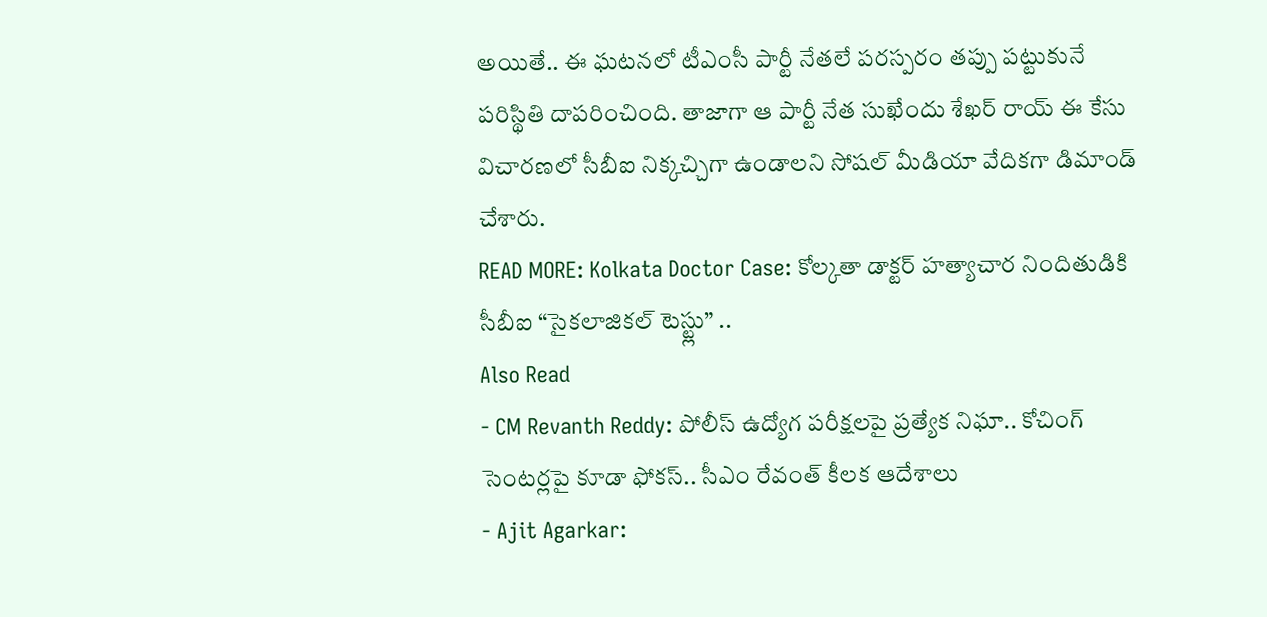అయితే.. ఈ ఘటనలో టీఎంసీ పార్టీ నేతలే పరస్పరం తప్పు పట్టుకునే పరిస్థితి దాపరించింది. తాజాగా ఆ పార్టీ నేత సుఖేందు శేఖర్ రాయ్ ఈ కేసు విచారణలో సీబీఐ నిక్కచ్చిగా ఉండాలని సోషల్ మీడియా వేదికగా డిమాండ్ చేశారు.
READ MORE: Kolkata Doctor Case: కోల్కతా డాక్టర్ హత్యాచార నిందితుడికి సీబీఐ “సైకలాజికల్ టెస్ట్లు” ..
Also Read
- CM Revanth Reddy: పోలీస్ ఉద్యోగ పరీక్షలపై ప్రత్యేక నిఘా.. కోచింగ్ సెంటర్లపై కూడా ఫోకస్.. సీఎం రేవంత్ కీలక ఆదేశాలు
- Ajit Agarkar: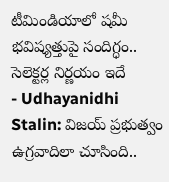టీమిండియాలో షమీ భవిష్యత్తుపై సందిగ్ధం.. సెలెక్టర్ల నిర్ణయం ఇదే
- Udhayanidhi Stalin: విజయ్ ప్రభుత్వం ఉగ్రవాదిలా చూసింది..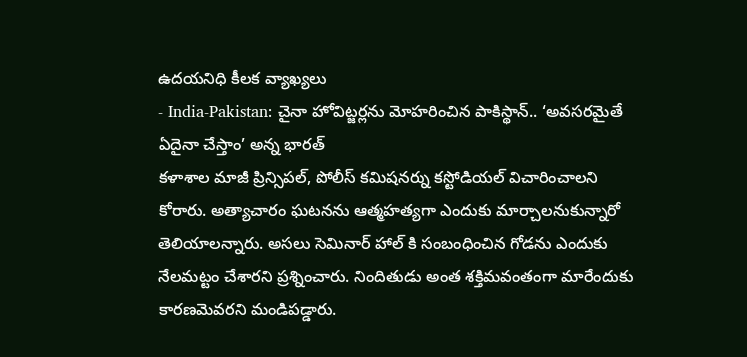ఉదయనిధి కీలక వ్యాఖ్యలు
- India-Pakistan: చైనా హోవిట్జర్లను మోహరించిన పాకిస్థాన్.. ‘అవసరమైతే ఏదైనా చేస్తాం’ అన్న భారత్
కళాశాల మాజీ ప్రిన్సిపల్, పోలీస్ కమిషనర్ను కస్టోడియల్ విచారించాలని కోరారు. అత్యాచారం ఘటనను ఆత్మహత్యగా ఎందుకు మార్చాలనుకున్నారో తెలియాలన్నారు. అసలు సెమినార్ హాల్ కి సంబంధించిన గోడను ఎందుకు నేలమట్టం చేశారని ప్రశ్నించారు. నిందితుడు అంత శక్తిమవంతంగా మారేందుకు కారణమెవరని మండిపడ్డారు.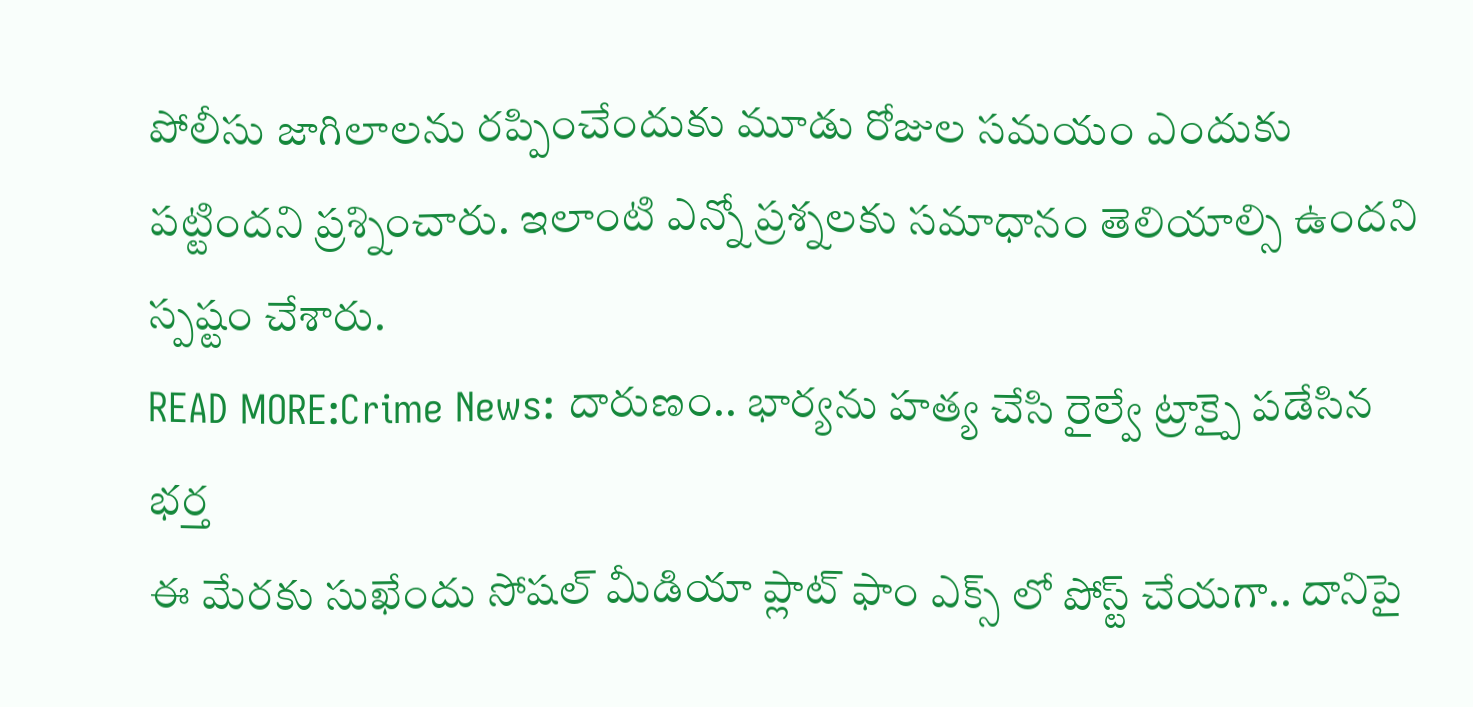పోలీసు జాగిలాలను రప్పించేందుకు మూడు రోజుల సమయం ఎందుకు పట్టిందని ప్రశ్నించారు. ఇలాంటి ఎన్నో ప్రశ్నలకు సమాధానం తెలియాల్సి ఉందని స్పష్టం చేశారు.
READ MORE:Crime News: దారుణం.. భార్యను హత్య చేసి రైల్వే ట్రాక్పై పడేసిన భర్త
ఈ మేరకు సుఖేందు సోషల్ మీడియా ప్లాట్ ఫాం ఎక్స్ లో పోస్ట్ చేయగా.. దానిపై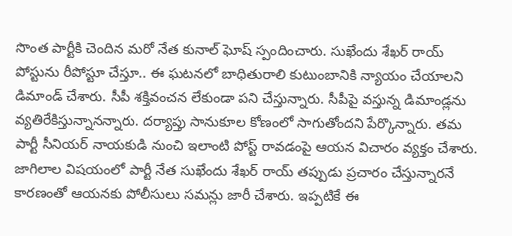సొంత పార్టీకి చెందిన మరో నేత కునాల్ ఘోష్ స్పందించారు. సుఖేందు శేఖర్ రాయ్ పోస్టును రీపోస్టూ చేస్తూ.. ఈ ఘటనలో బాధితురాలి కుటుంబానికి న్యాయం చేయాలని డిమాండ్ చేశారు. సీపీ శక్తివంచన లేకుండా పని చేస్తున్నారు. సీపీపై వస్తున్న డిమాండ్లను వ్యతిరేకిస్తున్నానన్నారు. దర్యాప్తు సానుకూల కోణంలో సాగుతోందని పేర్కొన్నారు. తమ పార్టీ సీనియర్ నాయకుడి నుంచి ఇలాంటి పోస్ట్ రావడంపై ఆయన విచారం వ్యక్తం చేశారు. జాగిలాల విషయంలో పార్టీ నేత సుఖేందు శేఖర్ రాయ్ తప్పుడు ప్రచారం చేస్తున్నారనే కారణంతో ఆయనకు పోలీసులు సమన్లు జారీ చేశారు. ఇప్పటికే ఈ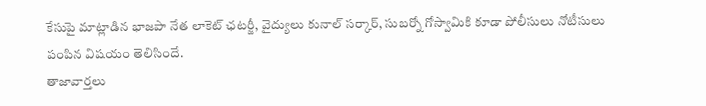కేసుపై మాట్లాడిన భాజపా నేత లాకెట్ ఛటర్జీ, వైద్యులు కునాల్ సర్కార్, సుబర్నో గోస్వామికి కూడా పోలీసులు నోటీసులు పంపిన విషయం తెలిసిందే.
తాజావార్తలు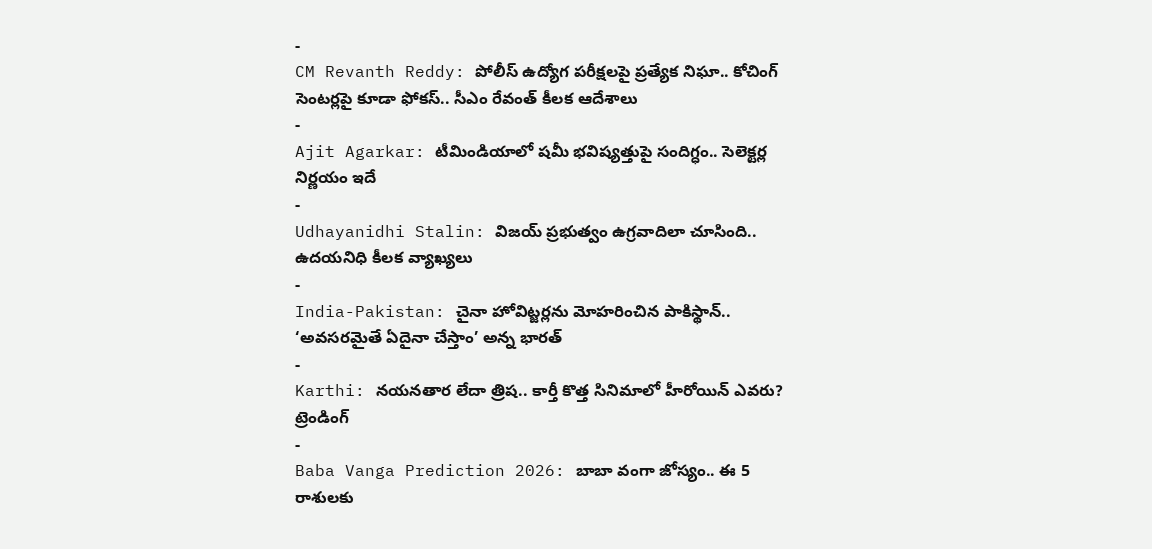-
CM Revanth Reddy: పోలీస్ ఉద్యోగ పరీక్షలపై ప్రత్యేక నిఘా.. కోచింగ్ సెంటర్లపై కూడా ఫోకస్.. సీఎం రేవంత్ కీలక ఆదేశాలు
-
Ajit Agarkar: టీమిండియాలో షమీ భవిష్యత్తుపై సందిగ్ధం.. సెలెక్టర్ల నిర్ణయం ఇదే
-
Udhayanidhi Stalin: విజయ్ ప్రభుత్వం ఉగ్రవాదిలా చూసింది.. ఉదయనిధి కీలక వ్యాఖ్యలు
-
India-Pakistan: చైనా హోవిట్జర్లను మోహరించిన పాకిస్థాన్.. ‘అవసరమైతే ఏదైనా చేస్తాం’ అన్న భారత్
-
Karthi: నయనతార లేదా త్రిష.. కార్తీ కొత్త సినిమాలో హీరోయిన్ ఎవరు?
ట్రెండింగ్
-
Baba Vanga Prediction 2026: బాబా వంగా జోస్యం.. ఈ 5 రాశులకు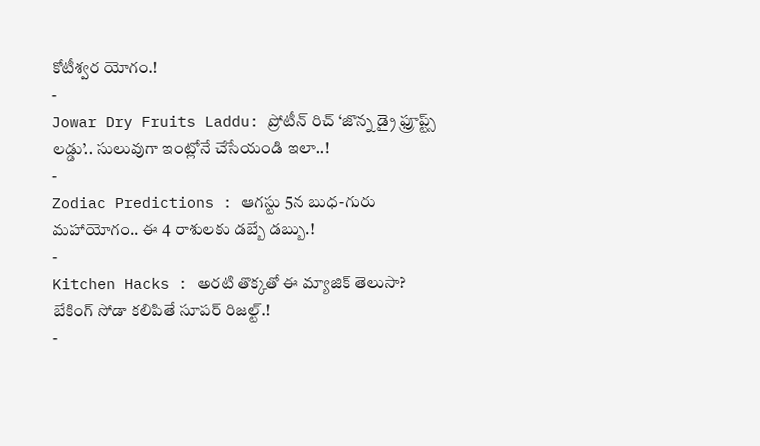కోటీశ్వర యోగం.!
-
Jowar Dry Fruits Laddu: ప్రోటీన్ రిచ్ ‘జొన్న డ్రై ఫ్రూప్ట్స్ లడ్డు’.. సులువుగా ఇంట్లోనే చేసేయండి ఇలా..!
-
Zodiac Predictions : ఆగస్టు 5న బుధ-గురు మహాయోగం.. ఈ 4 రాశులకు డబ్బే డబ్బు.!
-
Kitchen Hacks : అరటి తొక్కతో ఈ మ్యాజిక్ తెలుసా? బేకింగ్ సోడా కలిపితే సూపర్ రిజల్ట్.!
-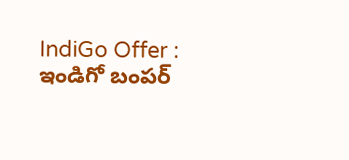IndiGo Offer : ఇండిగో బంపర్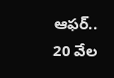ఆఫర్.. 20 వేల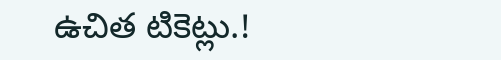ఉచిత టికెట్లు.!